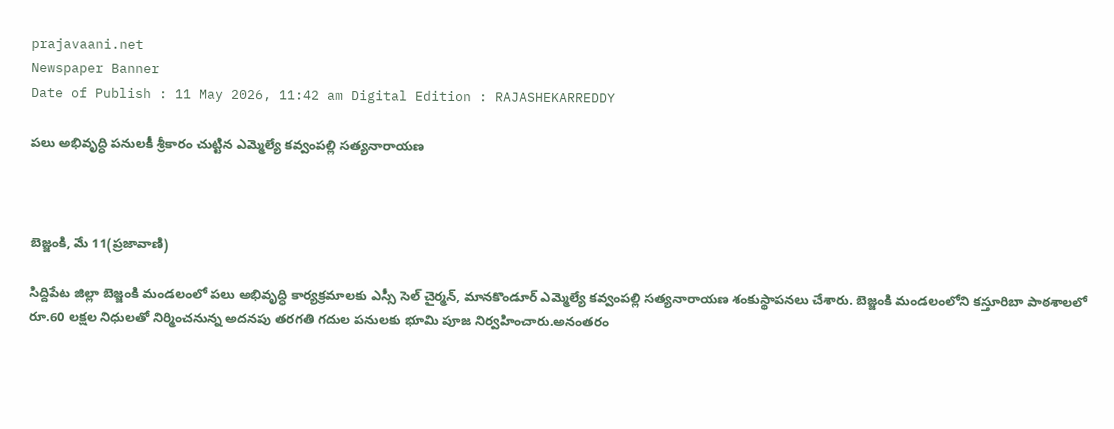prajavaani.net
Newspaper Banner
Date of Publish : 11 May 2026, 11:42 am Digital Edition : RAJASHEKARREDDY

పలు అభివృద్ధి పనులకీ శ్రీకారం చుట్టిన ఎమ్మెల్యే కవ్వంపల్లి సత్యనారాయణ



బెజ్జంకి, మే 11(ప్రజావాణి)

సిద్దిపేట జిల్లా బెజ్జంకి మండలంలో పలు అభివృద్ధి కార్యక్రమాలకు ఎస్సీ సెల్ చైర్మన్, మానకొండూర్ ఎమ్మెల్యే కవ్వంపల్లి సత్యనారాయణ శంకుస్థాపనలు చేశారు. బెజ్జంకి మండలంలోని కస్తూరిబా పాఠశాలలో రూ.60 లక్షల నిధులతో నిర్మించనున్న అదనపు తరగతి గదుల పనులకు భూమి పూజ నిర్వహించారు.అనంతరం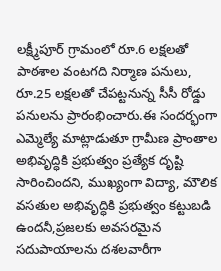లక్ష్మీపూర్ గ్రామంలో రూ.6 లక్షలతో పాఠశాల వంటగది నిర్మాణ పనులు, రూ.25 లక్షలతో చేపట్టనున్న సీసీ రోడ్డు పనులను ప్రారంభించారు.ఈ సందర్భంగా ఎమ్మెల్యే మాట్లాడుతూ గ్రామీణ ప్రాంతాల అభివృద్ధికి ప్రభుత్వం ప్రత్యేక దృష్టి సారించిందని, ముఖ్యంగా విద్యా, మౌలిక వసతుల అభివృద్ధికి ప్రభుత్వం కట్టుబడి ఉందనీ,ప్రజలకు అవసరమైన సదుపాయాలను దశలవారీగా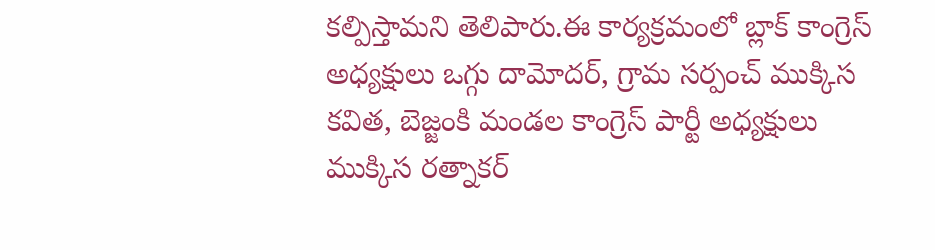కల్పిస్తామని తెలిపారు.ఈ కార్యక్రమంలో బ్లాక్ కాంగ్రెస్ అధ్యక్షులు ఒగ్గు దామోదర్, గ్రామ సర్పంచ్ ముక్కిస కవిత, బెజ్జంకి మండల కాంగ్రెస్ పార్టీ అధ్యక్షులు ముక్కిస రత్నాకర్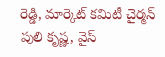రెడ్డి, మార్కెట్ కమిటీ చైర్మన్ పులి కృష్ణ, వైస్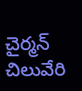చైర్మన్ చిలువేరి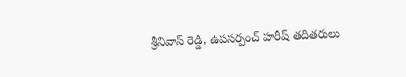శ్రీనివాస్ రెడ్డి, ఉపసర్పంచ్ హరీష్ తదితరులు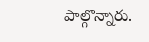పాల్గొన్నారు.